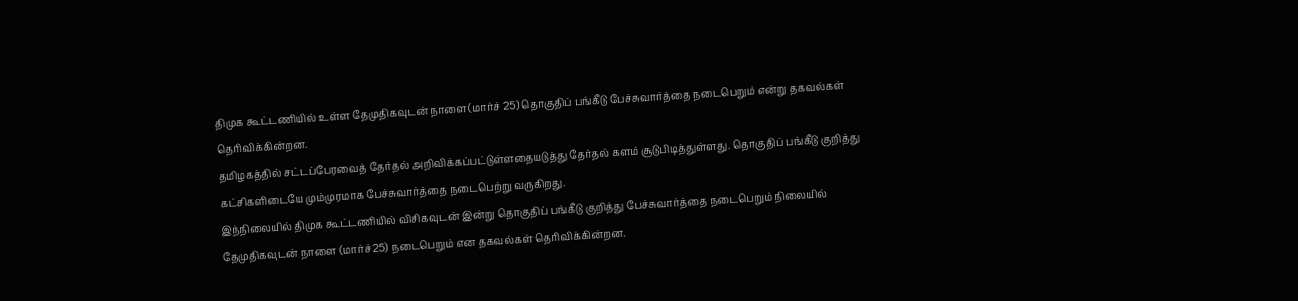திமுக கூட்டணியில் உள்ள தேமுதிகவுடன் நாளை(மார்ச் 25) தொகுதிப் பங்கீடு பேச்சுவார்த்தை நடைபெறும் என்று தகவல்கள் தெரிவிக்கின்றன.
தமிழகத்தில் சட்டப்பேரவைத் தேர்தல் அறிவிக்கப்பட்டுள்ளதையடுத்து தேர்தல் களம் சூடுபிடித்துள்ளது. தொகுதிப் பங்கீடு குறித்து கட்சிகளிடையே மும்முரமாக பேச்சுவார்த்தை நடைபெற்று வருகிறது.
இந்நிலையில் திமுக கூட்டணியில் விசிகவுடன் இன்று தொகுதிப் பங்கீடு குறித்து பேச்சுவார்த்தை நடைபெறும் நிலையில் தேமுதிகவுடன் நாளை (மார்ச்25) நடைபெறும் என தகவல்கள் தெரிவிக்கின்றன.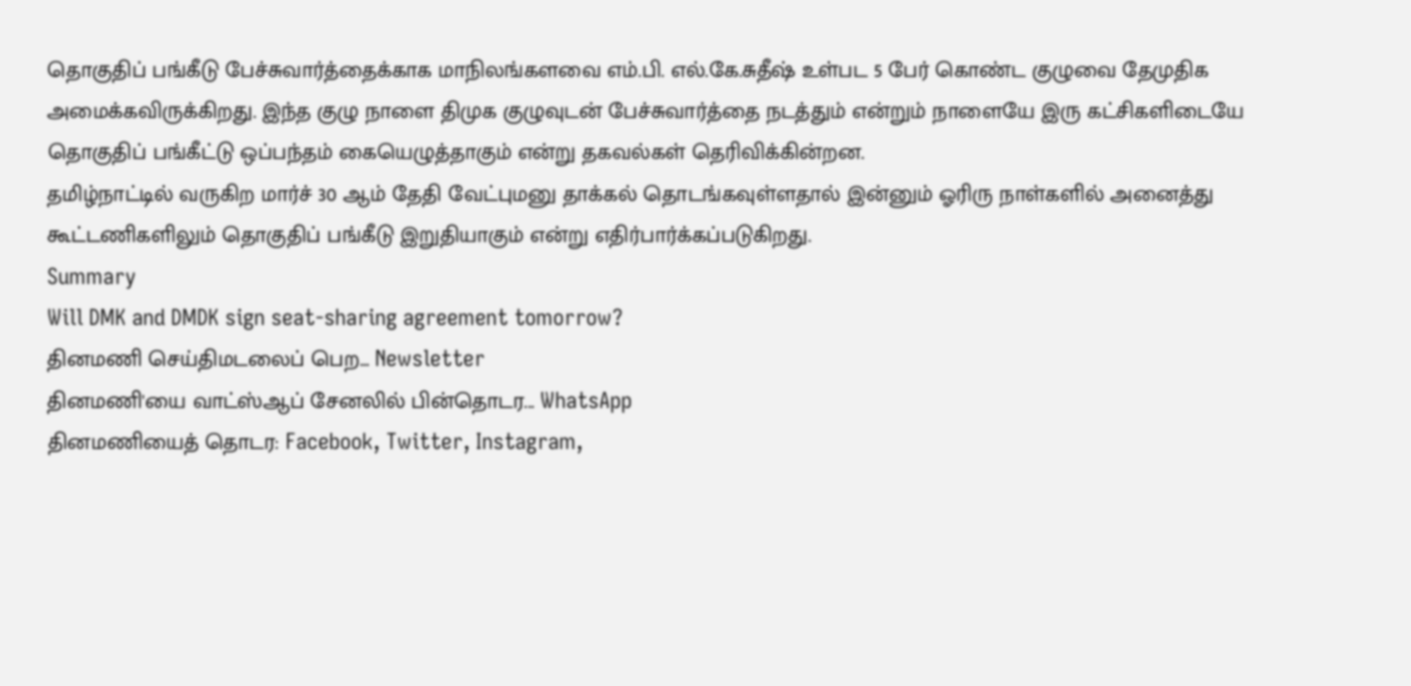தொகுதிப் பங்கீடு பேச்சுவார்த்தைக்காக மாநிலங்களவை எம்.பி. எல்.கே.சுதீஷ் உள்பட 5 பேர் கொண்ட குழுவை தேமுதிக அமைக்கவிருக்கிறது. இந்த குழு நாளை திமுக குழுவுடன் பேச்சுவார்த்தை நடத்தும் என்றும் நாளையே இரு கட்சிகளிடையே தொகுதிப் பங்கீட்டு ஒப்பந்தம் கையெழுத்தாகும் என்று தகவல்கள் தெரிவிக்கின்றன.
தமிழ்நாட்டில் வருகிற மார்ச் 30 ஆம் தேதி வேட்புமனு தாக்கல் தொடங்கவுள்ளதால் இன்னும் ஓரிரு நாள்களில் அனைத்து கூட்டணிகளிலும் தொகுதிப் பங்கீடு இறுதியாகும் என்று எதிர்பார்க்கப்படுகிறது.
Summary
Will DMK and DMDK sign seat-sharing agreement tomorrow?
தினமணி செய்திமடலைப் பெற... Newsletter
தினமணி'யை வாட்ஸ்ஆப் சேனலில் பின்தொடர... WhatsApp
தினமணியைத் தொடர: Facebook, Twitter, Instagram,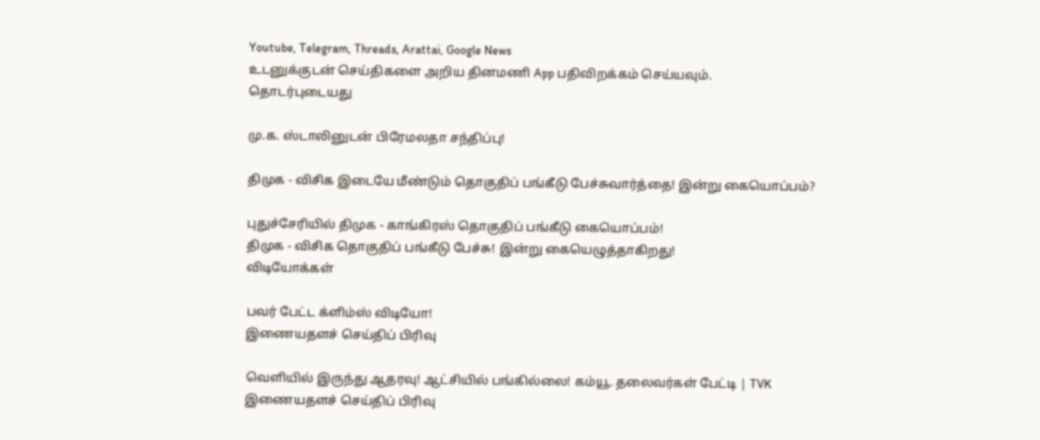Youtube, Telegram, Threads, Arattai, Google News
உடனுக்குடன் செய்திகளை அறிய தினமணி App பதிவிறக்கம் செய்யவும்.
தொடர்புடையது

மு.க. ஸ்டாலினுடன் பிரேமலதா சந்திப்பு!

திமுக - விசிக இடையே மீண்டும் தொகுதிப் பங்கீடு பேச்சுவார்த்தை! இன்று கையொப்பம்?

புதுச்சேரியில் திமுக - காங்கிரஸ் தொகுதிப் பங்கீடு கையொப்பம்!
திமுக - விசிக தொகுதிப் பங்கீடு பேச்சு! இன்று கையெழுத்தாகிறது!
விடியோக்கள்

பவர் பேட்ட க்ளிம்ஸ் விடியோ!
இணையதளச் செய்திப் பிரிவு

வெளியில் இருந்து ஆதரவு! ஆட்சியில் பங்கில்லை! கம்யூ. தலைவர்கள் பேட்டி | TVK
இணையதளச் செய்திப் பிரிவு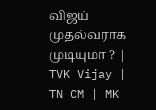விஜய் முதல்வராக முடியுமா ? | TVK Vijay | TN CM | MK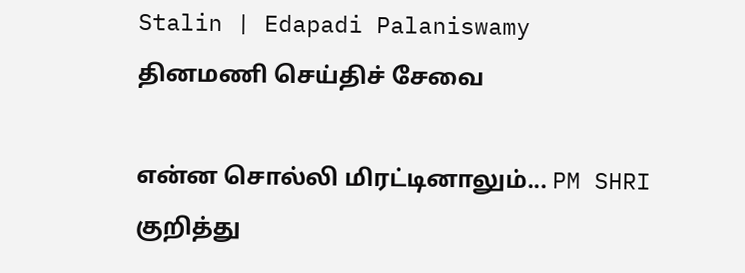Stalin | Edapadi Palaniswamy
தினமணி செய்திச் சேவை

என்ன சொல்லி மிரட்டினாலும்... PM SHRI குறித்து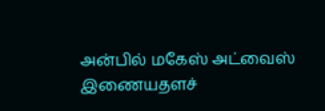அன்பில் மகேஸ் அட்வைஸ்
இணையதளச்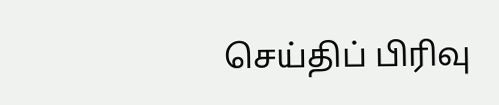செய்திப் பிரிவு